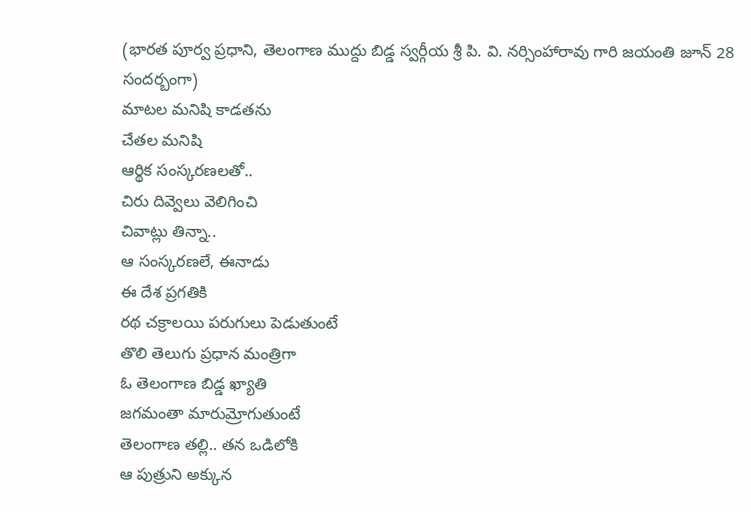(భారత పూర్వ ప్రధాని, తెలంగాణ ముద్దు బిడ్డ స్వర్గీయ శ్రీ పి. వి. నర్సింహారావు గారి జయంతి జూన్ 28 సందర్బంగా)
మాటల మనిషి కాడతను
చేతల మనిషి
ఆర్థిక సంస్కరణలతో..
చిరు దివ్వెలు వెలిగించి
చివాట్లు తిన్నా..
ఆ సంస్కరణలే, ఈనాడు
ఈ దేశ ప్రగతికి
రథ చక్రాలయి పరుగులు పెడుతుంటే
తొలి తెలుగు ప్రధాన మంత్రిగా
ఓ తెలంగాణ బిడ్డ ఖ్యాతి
జగమంతా మారుమ్రోగుతుంటే
తెలంగాణ తల్లి.. తన ఒడిలోకి
ఆ పుత్రుని అక్కున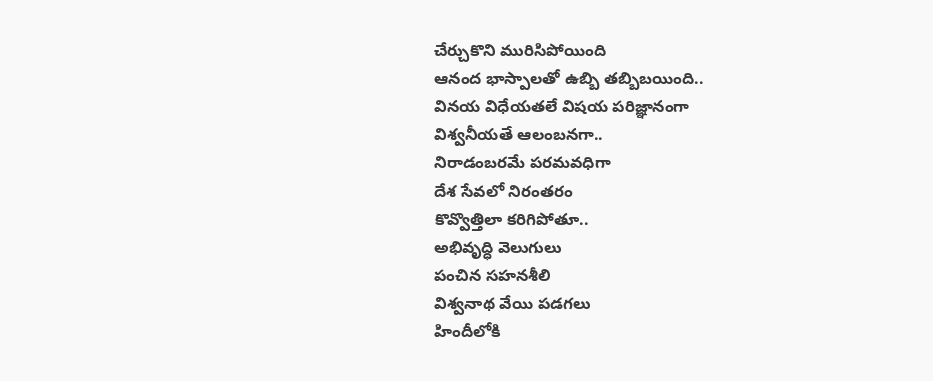చేర్చుకొని మురిసిపోయింది
ఆనంద భాస్పాలతో ఉబ్బి తబ్బిబయింది..
వినయ విధేయతలే విషయ పరిజ్ఞానంగా
విశ్వనీయతే ఆలంబనగా..
నిరాడంబరమే పరమవధిగా
దేశ సేవలో నిరంతరం
కొవ్వొత్తిలా కరిగిపోతూ..
అభివృద్ధి వెలుగులు
పంచిన సహనశీలి
విశ్వనాథ వేయి పడగలు
హిందీలోకి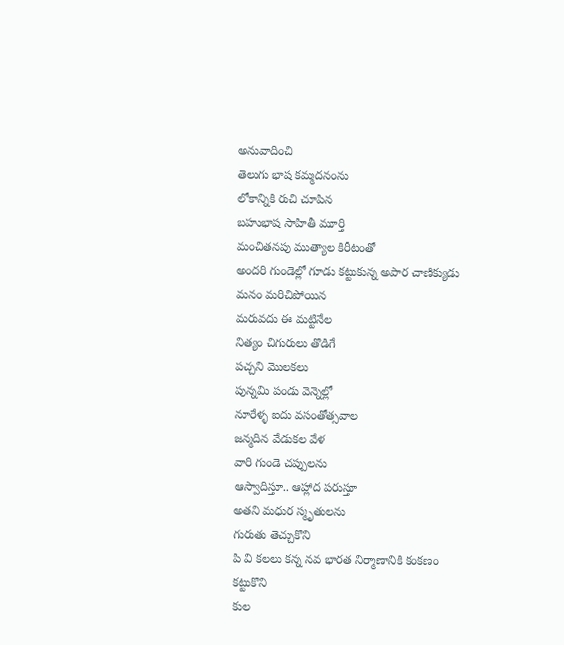అనువాదించి
తెలుగు భాష కమ్మదనంను
లోకాన్నికి రుచి చూపిన
బహుభాష సాహితీ మూర్తి
మంచితనపు ముత్యాల కిరీటంతో
అందరి గుండెల్లో గూడు కట్టుకున్న అపార చాణిక్యుడు
మనం మరిచిపోయిన
మరువదు ఈ మట్టినేల
నిత్యం చిగురులు తొడిగే
పచ్చని మొలకలు
పున్నమి పండు వెన్నెల్లో
నూరేళ్ళ ఐదు వసంతోత్సవాల
జన్మదిన వేడుకల వేళ
వారి గుండె చప్పులను
ఆస్వాదిస్తూ.. ఆహ్లాద పరుస్తూ
అతని మధుర స్మృతులను
గురుతు తెచ్చుకొని
పి వి కలలు కన్న నవ భారత నిర్మాణానికి కంకణం
కట్టుకొని
కుల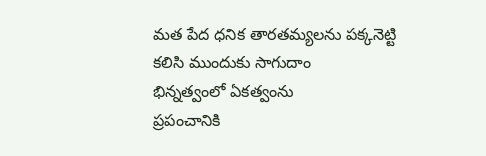మత పేద ధనిక తారతమ్యలను పక్కనెట్టి
కలిసి ముందుకు సాగుదాం
భిన్నత్వంలో ఏకత్వంను
ప్రపంచానికి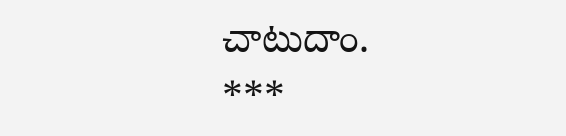చాటుదాం.
***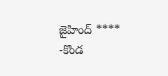జైహింద్ ****
-కొండ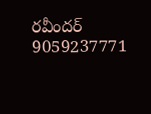రవీందర్
9059237771